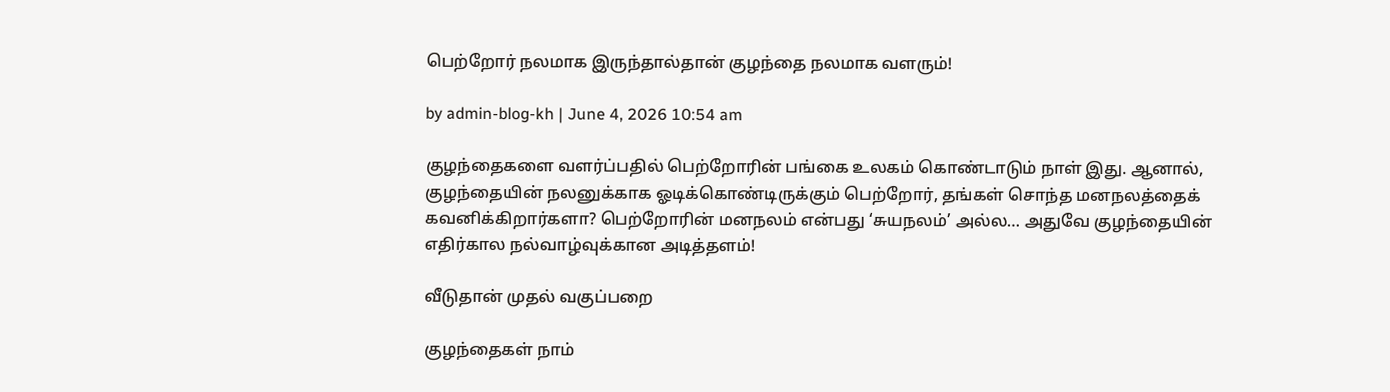பெற்றோர் நலமாக இருந்தால்தான் குழந்தை நலமாக வளரும்!

by admin-blog-kh | June 4, 2026 10:54 am

குழந்தைகளை வளர்ப்பதில் பெற்றோரின் பங்கை உலகம் கொண்டாடும் நாள் இது. ஆனால், குழந்தையின் நலனுக்காக ஓடிக்கொண்டிருக்கும் பெற்றோர், தங்கள் சொந்த மனநலத்தைக் கவனிக்கிறார்களா? பெற்றோரின் மனநலம் என்பது ‘சுயநலம்’ அல்ல… அதுவே குழந்தையின் எதிர்கால நல்வாழ்வுக்கான அடித்தளம்!

வீடுதான் முதல் வகுப்பறை

குழந்தைகள் நாம்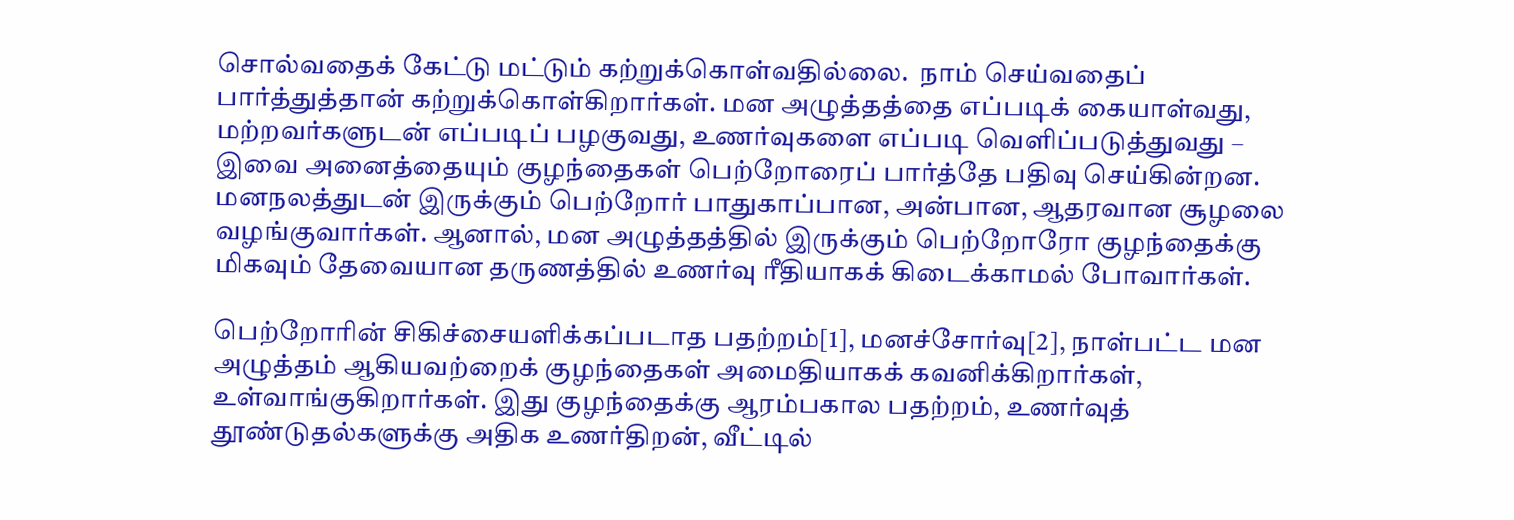சொல்வதைக் கேட்டு மட்டும் கற்றுக்கொள்வதில்லை.  நாம் செய்வதைப் பார்த்துத்தான் கற்றுக்கொள்கிறார்கள். மன அழுத்தத்தை எப்படிக் கையாள்வது, மற்றவர்களுடன் எப்படிப் பழகுவது, உணர்வுகளை எப்படி வெளிப்படுத்துவது – இவை அனைத்தையும் குழந்தைகள் பெற்றோரைப் பார்த்தே பதிவு செய்கின்றன. மனநலத்துடன் இருக்கும் பெற்றோர் பாதுகாப்பான, அன்பான, ஆதரவான சூழலை வழங்குவார்கள். ஆனால், மன அழுத்தத்தில் இருக்கும் பெற்றோரோ குழந்தைக்கு மிகவும் தேவையான தருணத்தில் உணர்வு ரீதியாகக் கிடைக்காமல் போவார்கள்.

பெற்றோரின் சிகிச்சையளிக்கப்படாத பதற்றம்[1], மனச்சோர்வு[2], நாள்பட்ட மன அழுத்தம் ஆகியவற்றைக் குழந்தைகள் அமைதியாகக் கவனிக்கிறார்கள், உள்வாங்குகிறார்கள். இது குழந்தைக்கு ஆரம்பகால பதற்றம், உணர்வுத் தூண்டுதல்களுக்கு அதிக உணர்திறன், வீட்டில்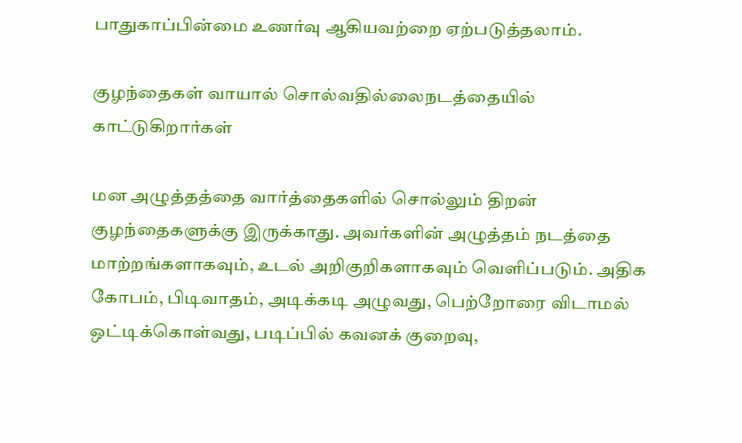பாதுகாப்பின்மை உணர்வு ஆகியவற்றை ஏற்படுத்தலாம்.

குழந்தைகள் வாயால் சொல்வதில்லைநடத்தையில் காட்டுகிறார்கள்

மன அழுத்தத்தை வார்த்தைகளில் சொல்லும் திறன் குழந்தைகளுக்கு இருக்காது. அவர்களின் அழுத்தம் நடத்தை மாற்றங்களாகவும், உடல் அறிகுறிகளாகவும் வெளிப்படும். அதிக கோபம், பிடிவாதம், அடிக்கடி அழுவது, பெற்றோரை விடாமல் ஒட்டிக்கொள்வது, படிப்பில் கவனக் குறைவு,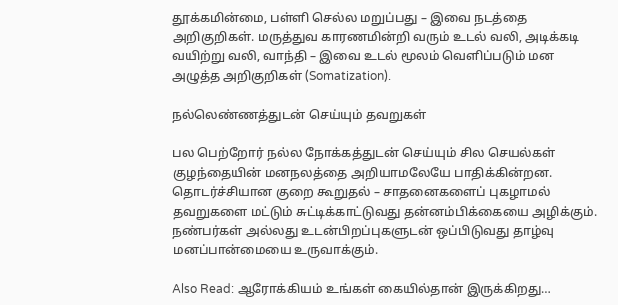தூக்கமின்மை, பள்ளி செல்ல மறுப்பது – இவை நடத்தை அறிகுறிகள். மருத்துவ காரணமின்றி வரும் உடல் வலி, அடிக்கடி வயிற்று வலி, வாந்தி – இவை உடல் மூலம் வெளிப்படும் மன அழுத்த அறிகுறிகள் (Somatization).

நல்லெண்ணத்துடன் செய்யும் தவறுகள்

பல பெற்றோர் நல்ல நோக்கத்துடன் செய்யும் சில செயல்கள் குழந்தையின் மனநலத்தை அறியாமலேயே பாதிக்கின்றன. தொடர்ச்சியான குறை கூறுதல் – சாதனைகளைப் புகழாமல் தவறுகளை மட்டும் சுட்டிக்காட்டுவது தன்னம்பிக்கையை அழிக்கும். நண்பர்கள் அல்லது உடன்பிறப்புகளுடன் ஒப்பிடுவது தாழ்வு மனப்பான்மையை உருவாக்கும்.

Also Read: ஆரோக்கியம் உங்கள் கையில்தான் இருக்கிறது…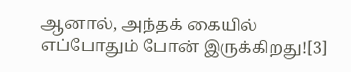ஆனால், அந்தக் கையில் எப்போதும் போன் இருக்கிறது![3]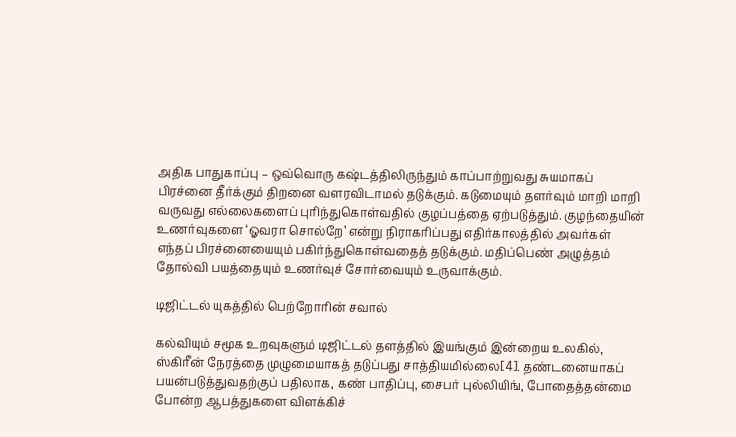அதிக பாதுகாப்பு – ஒவ்வொரு கஷ்டத்திலிருந்தும் காப்பாற்றுவது சுயமாகப் பிரச்னை தீர்க்கும் திறனை வளரவிடாமல் தடுக்கும். கடுமையும் தளர்வும் மாறி மாறி வருவது எல்லைகளைப் புரிந்துகொள்வதில் குழப்பத்தை ஏற்படுத்தும். குழந்தையின் உணர்வுகளை ‘ஓவரா சொல்றே’ என்று நிராகரிப்பது எதிர்காலத்தில் அவர்கள் எந்தப் பிரச்னையையும் பகிர்ந்துகொள்வதைத் தடுக்கும். மதிப்பெண் அழுத்தம் தோல்வி பயத்தையும் உணர்வுச் சோர்வையும் உருவாக்கும்.

டிஜிட்டல் யுகத்தில் பெற்றோரின் சவால்

கல்வியும் சமூக உறவுகளும் டிஜிட்டல் தளத்தில் இயங்கும் இன்றைய உலகில், ஸ்கிரீன் நேரத்தை முழுமையாகத் தடுப்பது சாத்தியமில்லை[4]. தண்டனையாகப் பயன்படுத்துவதற்குப் பதிலாக, கண் பாதிப்பு, சைபர் புல்லியிங், போதைத்தன்மை போன்ற ஆபத்துகளை விளக்கிச்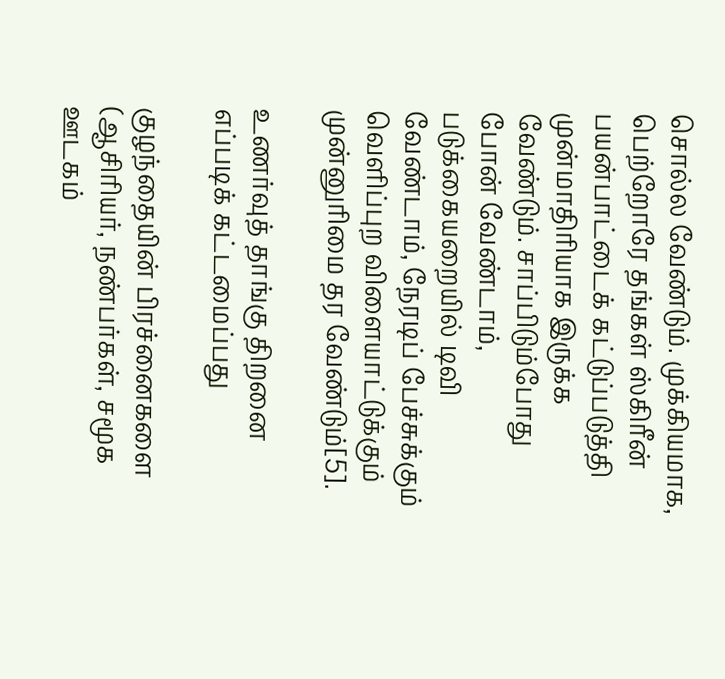சொல்ல வேண்டும். முக்கியமாக, பெற்றோரே தங்கள் ஸ்கிரீன் பயன்பாட்டைக் கட்டுப்படுத்தி முன்மாதிரியாக இருக்க வேண்டும். சாப்பிடும்போது போன் வேண்டாம், படுக்கையறையில் டிவி வேண்டாம், நேரடிப் பேச்சுக்கும் வெளிப்புற விளையாட்டுக்கும் முன்னுரிமை தர வேண்டும்[5].

உணர்வுத் தாங்கு திறனை எப்படிக் கட்டமைப்பது

குழந்தையின் பிரச்னைகளை (ஆசிரியர், நண்பர்கள், சமூக ஊடகம்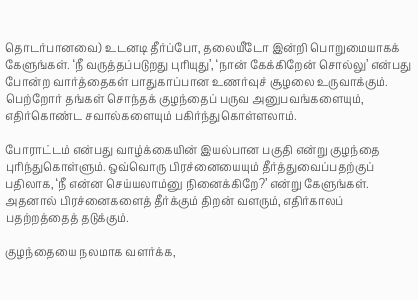தொடர்பானவை) உடனடி தீர்ப்போ, தலையீடோ இன்றி பொறுமையாகக் கேளுங்கள். ‘நீ வருத்தப்படுறது புரியுது’, ‘நான் கேக்கிறேன் சொல்லு’ என்பது போன்ற வார்த்தைகள் பாதுகாப்பான உணர்வுச் சூழலை உருவாக்கும். பெற்றோர் தங்கள் சொந்தக் குழந்தைப் பருவ அனுபவங்களையும், எதிர்கொண்ட சவால்களையும் பகிர்ந்துகொள்ளலாம்.

போராட்டம் என்பது வாழ்க்கையின் இயல்பான பகுதி என்று குழந்தை புரிந்துகொள்ளும். ஒவ்வொரு பிரச்னையையும் தீர்த்துவைப்பதற்குப் பதிலாக, ‘நீ என்ன செய்யலாம்னு நினைக்கிறே?’ என்று கேளுங்கள். அதனால் பிரச்னைகளைத் தீர்க்கும் திறன் வளரும், எதிர்காலப் பதற்றத்தைத் தடுக்கும்.

குழந்தையை நலமாக வளர்க்க,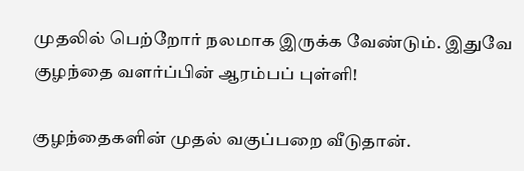முதலில் பெற்றோர் நலமாக இருக்க வேண்டும். இதுவே குழந்தை வளர்ப்பின் ஆரம்பப் புள்ளி!

குழந்தைகளின் முதல் வகுப்பறை வீடுதான்.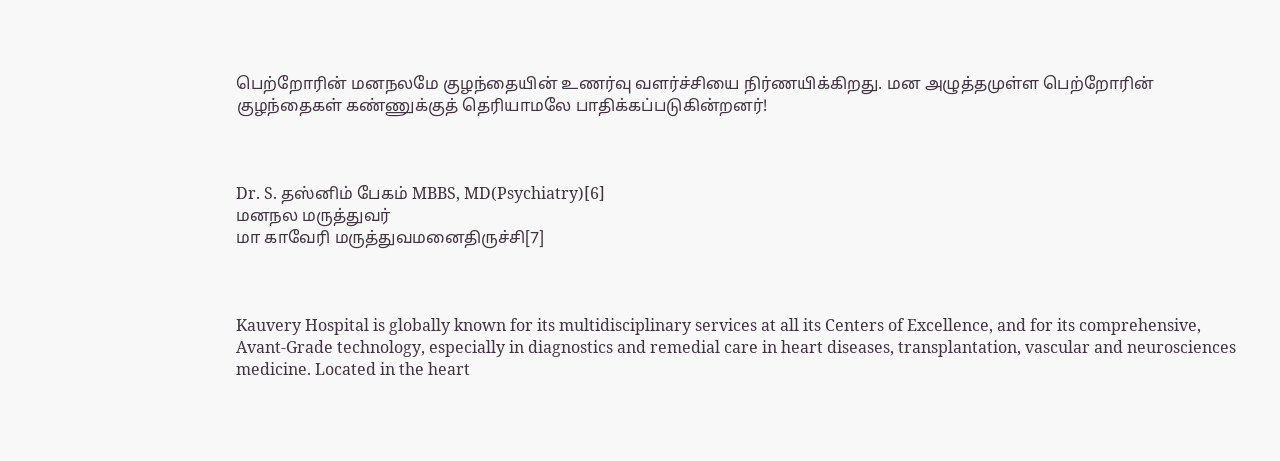பெற்றோரின் மனநலமே குழந்தையின் உணர்வு வளர்ச்சியை நிர்ணயிக்கிறது. மன அழுத்தமுள்ள பெற்றோரின் குழந்தைகள் கண்ணுக்குத் தெரியாமலே பாதிக்கப்படுகின்றனர்!



Dr. S. தஸ்னிம் பேகம் MBBS, MD(Psychiatry)[6]
மனநல மருத்துவர்
மா காவேரி மருத்துவமனைதிருச்சி[7]



Kauvery Hospital is globally known for its multidisciplinary services at all its Centers of Excellence, and for its comprehensive, Avant-Grade technology, especially in diagnostics and remedial care in heart diseases, transplantation, vascular and neurosciences medicine. Located in the heart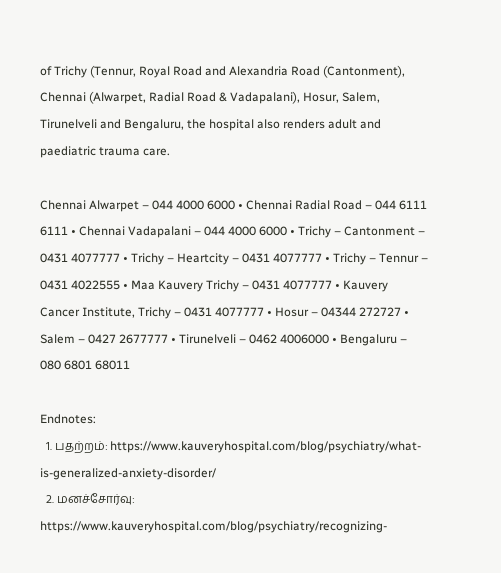of Trichy (Tennur, Royal Road and Alexandria Road (Cantonment), Chennai (Alwarpet, Radial Road & Vadapalani), Hosur, Salem, Tirunelveli and Bengaluru, the hospital also renders adult and paediatric trauma care.

Chennai Alwarpet – 044 4000 6000 • Chennai Radial Road – 044 6111 6111 • Chennai Vadapalani – 044 4000 6000 • Trichy – Cantonment – 0431 4077777 • Trichy – Heartcity – 0431 4077777 • Trichy – Tennur – 0431 4022555 • Maa Kauvery Trichy – 0431 4077777 • Kauvery Cancer Institute, Trichy – 0431 4077777 • Hosur – 04344 272727 • Salem – 0427 2677777 • Tirunelveli – 0462 4006000 • Bengaluru – 080 6801 68011

Endnotes:
  1. பதற்றம்: https://www.kauveryhospital.com/blog/psychiatry/what-is-generalized-anxiety-disorder/
  2. மனச்சோர்வு: https://www.kauveryhospital.com/blog/psychiatry/recognizing-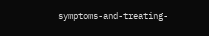symptoms-and-treating-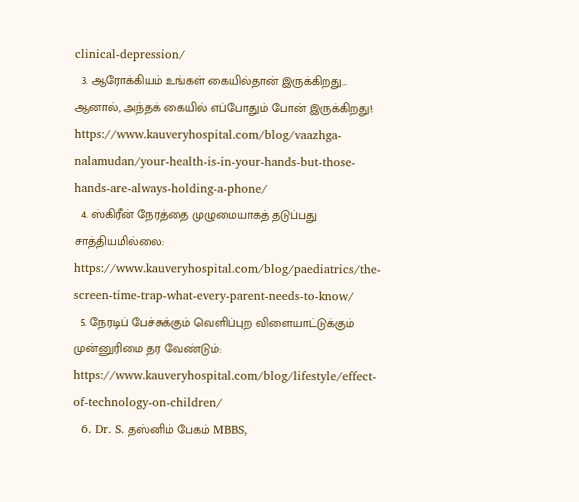clinical-depression/
  3. ஆரோக்கியம் உங்கள் கையில்தான் இருக்கிறது… ஆனால், அந்தக் கையில் எப்போதும் போன் இருக்கிறது!: https://www.kauveryhospital.com/blog/vaazhga-nalamudan/your-health-is-in-your-hands-but-those-hands-are-always-holding-a-phone/
  4. ஸ்கிரீன் நேரத்தை முழுமையாகத் தடுப்பது சாத்தியமில்லை: https://www.kauveryhospital.com/blog/paediatrics/the-screen-time-trap-what-every-parent-needs-to-know/
  5. நேரடிப் பேச்சுக்கும் வெளிப்புற விளையாட்டுக்கும் முன்னுரிமை தர வேண்டும்: https://www.kauveryhospital.com/blog/lifestyle/effect-of-technology-on-children/
  6. Dr. S. தஸ்னிம் பேகம் MBBS,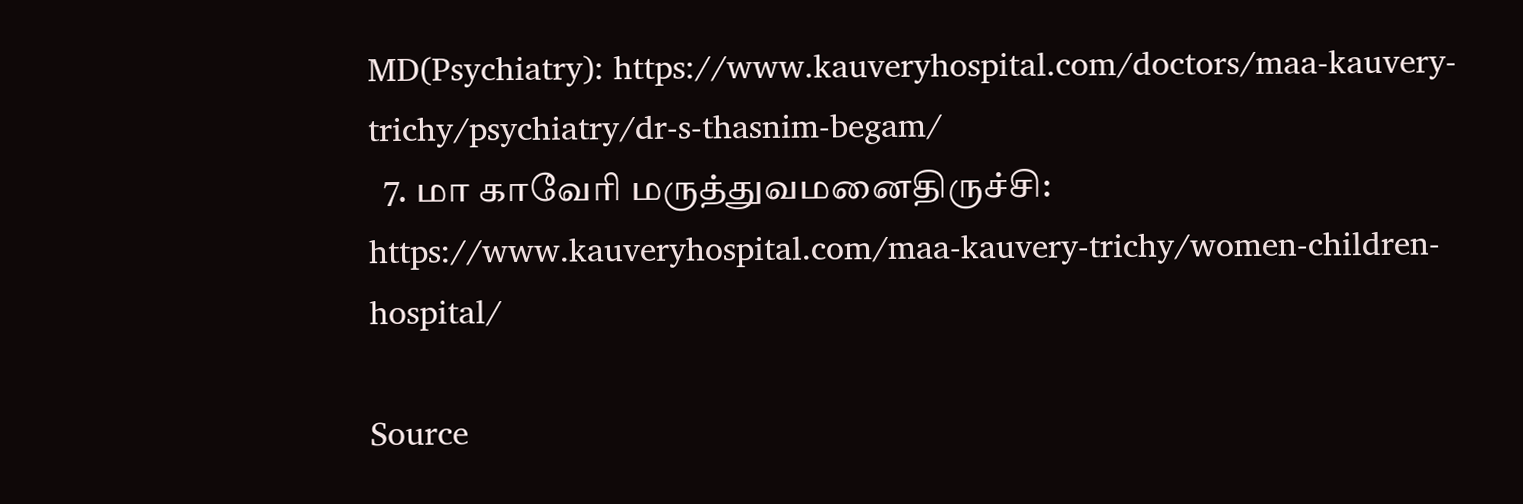MD(Psychiatry): https://www.kauveryhospital.com/doctors/maa-kauvery-trichy/psychiatry/dr-s-thasnim-begam/
  7. மா காவேரி மருத்துவமனைதிருச்சி: https://www.kauveryhospital.com/maa-kauvery-trichy/women-children-hospital/

Source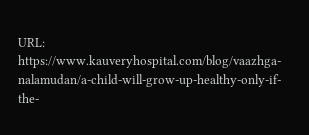URL: https://www.kauveryhospital.com/blog/vaazhga-nalamudan/a-child-will-grow-up-healthy-only-if-the-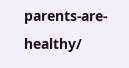parents-are-healthy/